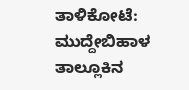ತಾಳಿಕೋಟೆ: ಮುದ್ದೇಬಿಹಾಳ ತಾಲ್ಲೂಕಿನ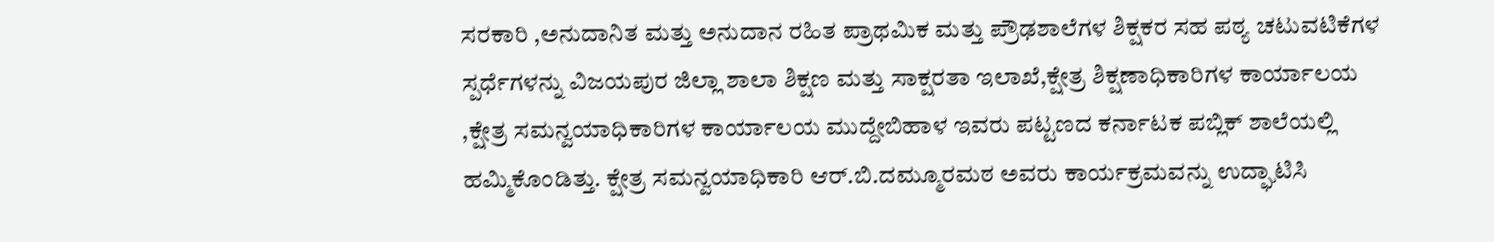ಸರಕಾರಿ ,ಅನುದಾನಿತ ಮತ್ತು ಅನುದಾನ ರಹಿತ ಪ್ರಾಥಮಿಕ ಮತ್ತು ಪ್ರೌಢಶಾಲೆಗಳ ಶಿಕ್ಷಕರ ಸಹ ಪಠ್ಯ ಚಟುವಟಿಕೆಗಳ ಸ್ಪರ್ಧೆಗಳನ್ನು ವಿಜಯಪುರ ಜಿಲ್ಲಾ ಶಾಲಾ ಶಿಕ್ಷಣ ಮತ್ತು ಸಾಕ್ಷರತಾ ಇಲಾಖೆ,ಕ್ಷೇತ್ರ ಶಿಕ್ಷಣಾಧಿಕಾರಿಗಳ ಕಾರ್ಯಾಲಯ ,ಕ್ಷೇತ್ರ ಸಮನ್ವಯಾಧಿಕಾರಿಗಳ ಕಾರ್ಯಾಲಯ ಮುದ್ದೇಬಿಹಾಳ ಇವರು ಪಟ್ಟಣದ ಕರ್ನಾಟಕ ಪಬ್ಲಿಕ್ ಶಾಲೆಯಲ್ಲಿ ಹಮ್ಮಿಕೊಂಡಿತ್ತು. ಕ್ಷೇತ್ರ ಸಮನ್ವಯಾಧಿಕಾರಿ ಆರ್.ಬಿ.ದಮ್ಮೂರಮಠ ಅವರು ಕಾರ್ಯಕ್ರಮವನ್ನು ಉದ್ಘಾಟಿಸಿ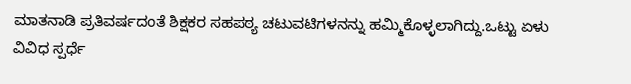ಮಾತನಾಡಿ ಪ್ರತಿವರ್ಷದಂತೆ ಶಿಕ್ಷಕರ ಸಹಪಠ್ಯ ಚಟುವಟಿಗಳನನ್ನು ಹಮ್ಮಿಕೊಳ್ಳಲಾಗಿದ್ದು.ಒಟ್ಟು ಏಳು ವಿವಿಧ ಸ್ಪರ್ಧೆ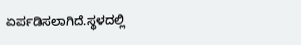ಏರ್ಪಡಿಸಲಾಗಿದೆ.ಸ್ಥಳದಲ್ಲಿ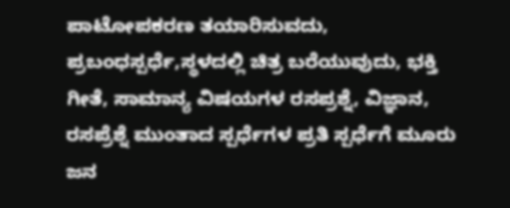ಪಾಟೋಪಕರಣ ತಯಾರಿಸುವದು, ಪ್ರಬಂಧಸ್ಪರ್ಧೆ,ಸ್ಥಳದಲ್ಲಿ ಚಿತ್ರ ಬರೆಯುವುದು, ಭಕ್ತಿ ಗೀತೆ, ಸಾಮಾನ್ಯ ವಿಷಯಗಳ ರಸಪ್ರಶ್ನೆ, ವಿಜ್ಞಾನ, ರಸಪ್ರೆಶ್ನೆ ಮುಂತಾದ ಸ್ಪರ್ಧೆಗಳ ಪ್ರತಿ ಸ್ಪರ್ಧೆಗೆ ಮೂರು ಜನ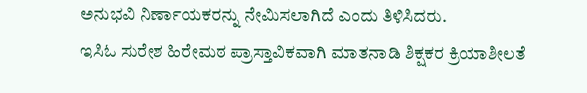ಅನುಭವಿ ನಿರ್ಣಾಯಕರನ್ನು ನೇಮಿಸಲಾಗಿದೆ ಎಂದು ತಿಳಿಸಿದರು.
ಇಸಿಓ ಸುರೇಶ ಹಿರೇಮಠ ಪ್ರಾಸ್ತಾವಿಕವಾಗಿ ಮಾತನಾಡಿ ಶಿಕ್ಷಕರ ಕ್ರಿಯಾಶೀಲತೆ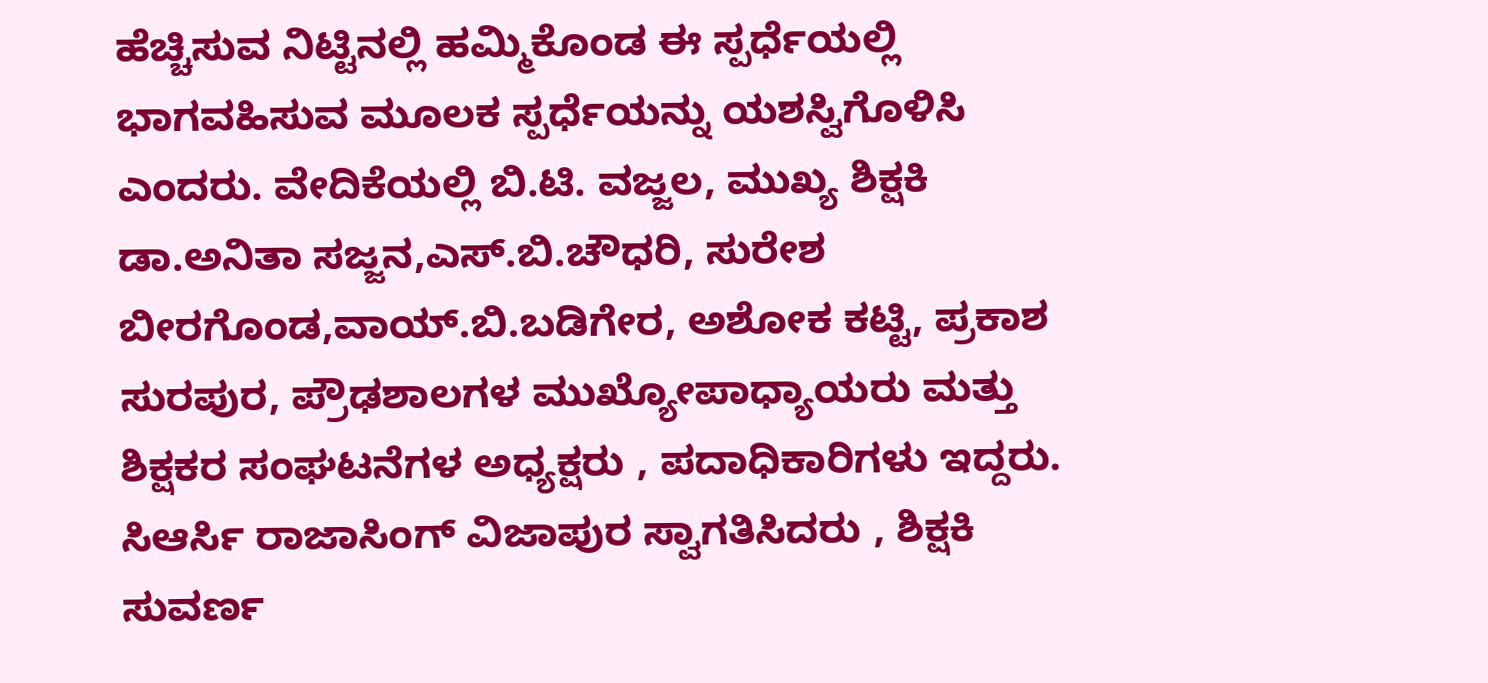ಹೆಚ್ಚಿಸುವ ನಿಟ್ಟಿನಲ್ಲಿ ಹಮ್ಮಿಕೊಂಡ ಈ ಸ್ಪರ್ಧೆಯಲ್ಲಿ ಭಾಗವಹಿಸುವ ಮೂಲಕ ಸ್ಪರ್ಧೆಯನ್ನು ಯಶಸ್ವಿಗೊಳಿಸಿ ಎಂದರು. ವೇದಿಕೆಯಲ್ಲಿ ಬಿ.ಟಿ. ವಜ್ಜಲ, ಮುಖ್ಯ ಶಿಕ್ಷಕಿ ಡಾ.ಅನಿತಾ ಸಜ್ಜನ,ಎಸ್.ಬಿ.ಚೌಧರಿ, ಸುರೇಶ ಬೀರಗೊಂಡ,ವಾಯ್.ಬಿ.ಬಡಿಗೇರ, ಅಶೋಕ ಕಟ್ಟಿ, ಪ್ರಕಾಶ ಸುರಪುರ, ಪ್ರೌಢಶಾಲಗಳ ಮುಖ್ಯೋಪಾಧ್ಯಾಯರು ಮತ್ತು ಶಿಕ್ಷಕರ ಸಂಘಟನೆಗಳ ಅಧ್ಯಕ್ಷರು , ಪದಾಧಿಕಾರಿಗಳು ಇದ್ದರು. ಸಿಆರ್ಸಿ ರಾಜಾಸಿಂಗ್ ವಿಜಾಪುರ ಸ್ವಾಗತಿಸಿದರು , ಶಿಕ್ಷಕಿ ಸುವರ್ಣ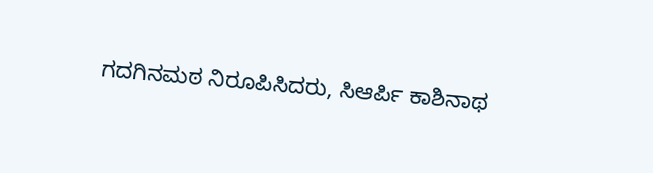ಗದಗಿನಮಠ ನಿರೂಪಿಸಿದರು, ಸಿಆರ್ಪಿ ಕಾಶಿನಾಥ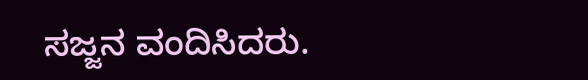ಸಜ್ಜನ ವಂದಿಸಿದರು.